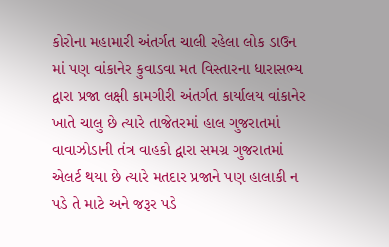કોરોના મહામારી અંતર્ગત ચાલી રહેલા લોક ડાઉન માં પણ વાંકાનેર કુવાડવા મત વિસ્તારના ધારાસભ્ય દ્વારા પ્રજા લક્ષી કામગીરી અંતર્ગત કાર્યાલય વાંકાનેર ખાતે ચાલુ છે ત્યારે તાજેતરમાં હાલ ગુજરાતમાં વાવાઝોડાની તંત્ર વાહકો દ્વારા સમગ્ર ગુજરાતમાં એલર્ટ થયા છે ત્યારે મતદાર પ્રજાને પણ હાલાકી ન પડે તે માટે અને જરૂર પડે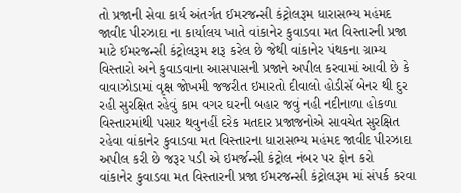તો પ્રજાની સેવા કાર્ય અંતર્ગત ઈમરજન્સી કંટ્રોલરૂમ ધારાસભ્ય મહંમદ જાવીદ પીરઝાદા ના કાર્યાલય ખાતે વાંકાનેર કુવાડવા મત વિસ્તારની પ્રજા માટે ઈમરજન્સી કંટ્રોલરૂમ શરૂ કરેલ છે જેથી વાંકાનેર પંથકના ગ્રામ્ય વિસ્તારો અને કુવાડવાના આસપાસની પ્રજાને અપીલ કરવામાં આવી છે કે વાવાઝોડામાં વૃક્ષ જોખમી જજરીત ઇમારતો દીવાલો હોડીસૅ બેનર થી દુર રહી સુરક્ષિત રહેવું કામ વગર ઘરની બહાર જવું નહી નદીનાળા હોકળા વિસ્તારમાંથી પસાર થવુનહીં દરેક મતદાર પ્રજાજનોએ સાવચેત સુરક્ષિત રહેવા વાંકાનેર કુવાડવા મત વિસ્તારના ધારાસભ્ય મહંમદ જાવીદ પીરઝાદા અપીલ કરી છે જરૂર પડી એ ઇમર્જન્સી કંટ્રોલ નંબર પર ફોન કરો
વાંકાનેર કુવાડવા મત વિસ્તારની પ્રજા ઈમરજન્સી કંટ્રોલરૂમ માં સંપર્ક કરવા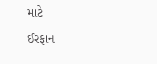માટે
ઈરફાન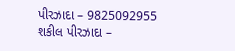પીરઝાદા – 9825092955
શકીલ પીરઝાદા –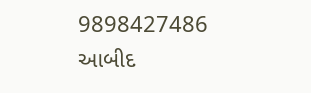9898427486
આબીદ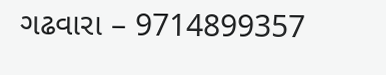ગઢવારા – 9714899357